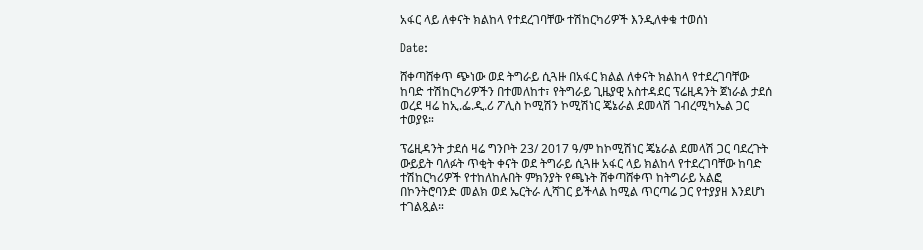አፋር ላይ ለቀናት ክልከላ የተደረገባቸው ተሽከርካሪዎች እንዲለቀቁ ተወሰነ

Date:

ሸቀጣሸቀጥ ጭነው ወደ ትግራይ ሲጓዙ በአፋር ክልል ለቀናት ክልከላ የተደረገባቸው ከባድ ተሽከርካሪዎችን በተመለከተ፣ የትግራይ ጊዜያዊ አስተዳደር ፕሬዚዳንት ጀነራል ታደሰ ወረደ ዛሬ ከኢ.ፌ.ዲ.ሪ ፖሊስ ኮሚሽን ኮሚሽነር ጄኔራል ደመላሽ ገብረሚካኤል ጋር ተወያዩ።

ፕሬዚዳንት ታደሰ ዛሬ ግንቦት 23/ 2017 ዓ/ም ከኮሚሽነር ጄኔራል ደመላሽ ጋር ባደረጉት ውይይት ባለፉት ጥቂት ቀናት ወደ ትግራይ ሲጓዙ አፋር ላይ ክልከላ የተደረገባቸው ከባድ ተሽከርካሪዎች የተከለከሉበት ምክንያት የጫኑት ሸቀጣሸቀጥ ከትግራይ አልፎ በኮንትሮባንድ መልክ ወደ ኤርትራ ሊሻገር ይችላል ከሚል ጥርጣሬ ጋር የተያያዘ እንደሆነ ተገልጿል።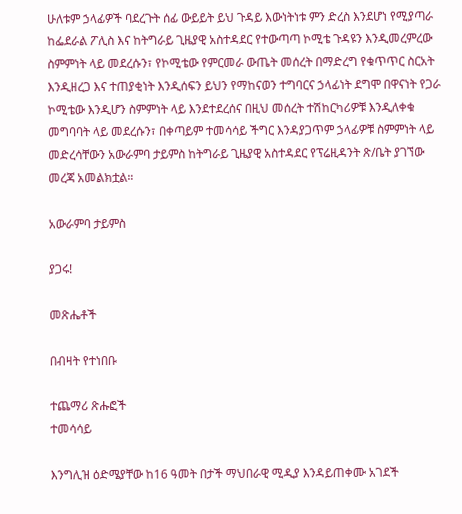ሁለቱም ኃላፊዎች ባደረጉት ሰፊ ውይይት ይህ ጉዳይ እውነትነቱ ምን ድረስ እንደሆነ የሚያጣራ ከፌደራል ፖሊስ እና ከትግራይ ጊዜያዊ አስተዳደር የተውጣጣ ኮሚቴ ጉዳዩን እንዲመረምረው ስምምነት ላይ መደረሱን፣ የኮሚቴው የምርመራ ውጤት መሰረት በማድረግ የቁጥጥር ስርአት እንዲዘረጋ እና ተጠያቂነት እንዲሰፍን ይህን የማከናወን ተግባርና ኃላፊነት ደግሞ በዋናነት የጋራ ኮሚቴው እንዲሆን ስምምነት ላይ እንደተደረሰና በዚህ መሰረት ተሽከርካሪዎቹ እንዲለቀቁ መግባባት ላይ መደረሱን፣ በቀጣይም ተመሳሳይ ችግር እንዳያጋጥም ኃላፊዎቹ ስምምነት ላይ መድረሳቸውን አውራምባ ታይምስ ከትግራይ ጊዜያዊ አስተዳደር የፕሬዚዳንት ጽ/ቤት ያገኘው መረጃ አመልክቷል።

አውራምባ ታይምስ

ያጋሩ!

መጽሔቶች

በብዛት የተነበቡ

ተጨማሪ ጽሑፎች
ተመሳሳይ

እንግሊዝ ዕድሜያቸው ከ16 ዓመት በታች ማህበራዊ ሚዲያ እንዳይጠቀሙ አገደች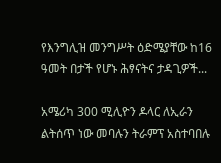የእንግሊዝ መንግሥት ዕድሜያቸው ከ16 ዓመት በታች የሆኑ ሕፃናትና ታዳጊዎች...

አሜሪካ 300 ሚሊዮን ዶላር ለኢራን ልትሰጥ ነው መባሉን ትራምፕ አስተባበሉ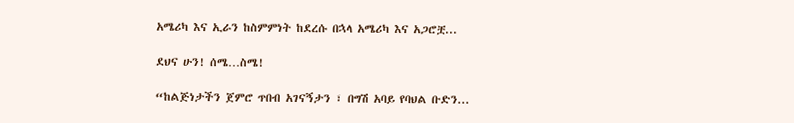አሜሪካ እና ኢራን ከስምምነት ከደረሱ በኋላ አሜሪካ እና አጋሮቿ...

ደህና ሁን! ሰሜ…ስሜ!

“ከልጅነታችን ጀምሮ ጥበብ አገናኝታን ፣ በግሽ አባይ የባህል ቡድን...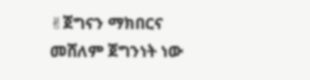✌ጀግናን ማክበርና መሸለም ጀግንነት ነው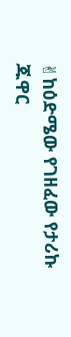✌ከዕድሜው የገዘፈው የታሪኩ ጁዋር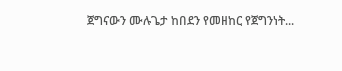ጀግናውን ሙሉጌታ ከበደን የመዘከር የጀግንነት...